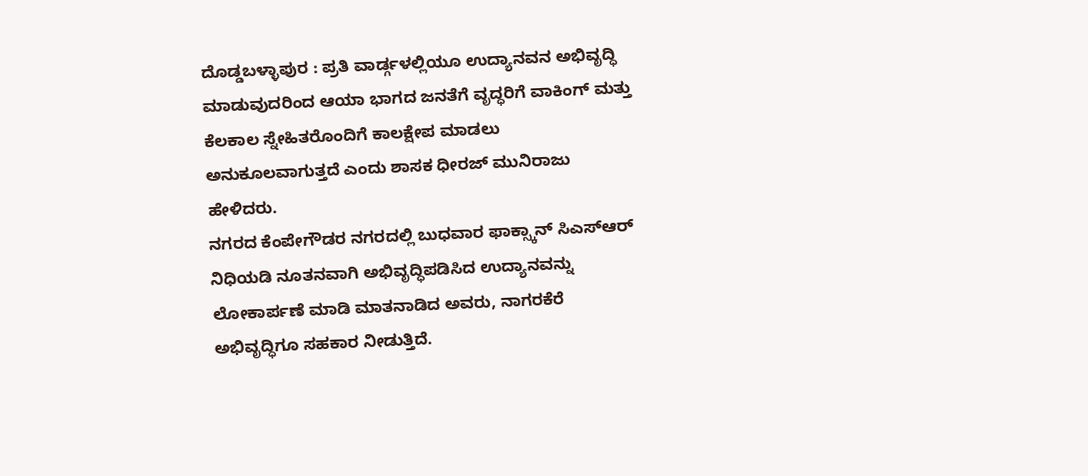ದೊಡ್ಡಬಳ್ಳಾಪುರ : ಪ್ರತಿ ವಾರ್ಡ್ಗಳಲ್ಲಿಯೂ ಉದ್ಯಾನವನ ಅಭಿವೃದ್ಧಿ ಮಾಡುವುದರಿಂದ ಆಯಾ ಭಾಗದ ಜನತೆಗೆ ವೃದ್ಧರಿಗೆ ವಾಕಿಂಗ್ ಮತ್ತು ಕೆಲಕಾಲ ಸ್ನೇಹಿತರೊಂದಿಗೆ ಕಾಲಕ್ಷೇಪ ಮಾಡಲು ಅನುಕೂಲವಾಗುತ್ತದೆ ಎಂದು ಶಾಸಕ ಧೀರಜ್ ಮುನಿರಾಜು ಹೇಳಿದರು.
ನಗರದ ಕೆಂಪೇಗೌಡರ ನಗರದಲ್ಲಿ ಬುಧವಾರ ಫಾಕ್ಸ್ಕಾನ್ ಸಿಎಸ್ಆರ್ ನಿಧಿಯಡಿ ನೂತನವಾಗಿ ಅಭಿವೃದ್ಧಿಪಡಿಸಿದ ಉದ್ಯಾನವನ್ನು ಲೋಕಾರ್ಪಣೆ ಮಾಡಿ ಮಾತನಾಡಿದ ಅವರು, ನಾಗರಕೆರೆ ಅಭಿವೃದ್ಧಿಗೂ ಸಹಕಾರ ನೀಡುತ್ತಿದೆ.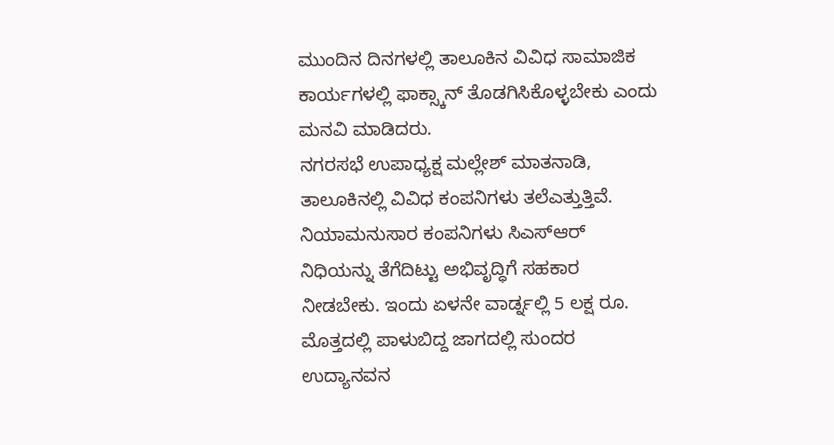ಮುಂದಿನ ದಿನಗಳಲ್ಲಿ ತಾಲೂಕಿನ ವಿವಿಧ ಸಾಮಾಜಿಕ ಕಾರ್ಯಗಳಲ್ಲಿ ಫಾಕ್ಸ್ಕಾನ್ ತೊಡಗಿಸಿಕೊಳ್ಳಬೇಕು ಎಂದು ಮನವಿ ಮಾಡಿದರು.
ನಗರಸಭೆ ಉಪಾಧ್ಯಕ್ಷ ಮಲ್ಲೇಶ್ ಮಾತನಾಡಿ, ತಾಲೂಕಿನಲ್ಲಿ ವಿವಿಧ ಕಂಪನಿಗಳು ತಲೆಎತ್ತುತ್ತಿವೆ. ನಿಯಾಮನುಸಾರ ಕಂಪನಿಗಳು ಸಿಎಸ್ಆರ್ ನಿಧಿಯನ್ನು ತೆಗೆದಿಟ್ಟು ಅಭಿವೃದ್ಧಿಗೆ ಸಹಕಾರ ನೀಡಬೇಕು. ಇಂದು ಏಳನೇ ವಾರ್ಡ್ನಲ್ಲಿ 5 ಲಕ್ಷ ರೂ. ಮೊತ್ತದಲ್ಲಿ ಪಾಳುಬಿದ್ದ ಜಾಗದಲ್ಲಿ ಸುಂದರ ಉದ್ಯಾನವನ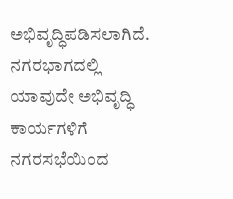ಅಭಿವೃದ್ಧಿಪಡಿಸಲಾಗಿದೆ. ನಗರಭಾಗದಲ್ಲಿ ಯಾವುದೇ ಅಭಿವೃದ್ಧಿ ಕಾರ್ಯಗಳಿಗೆ ನಗರಸಭೆಯಿಂದ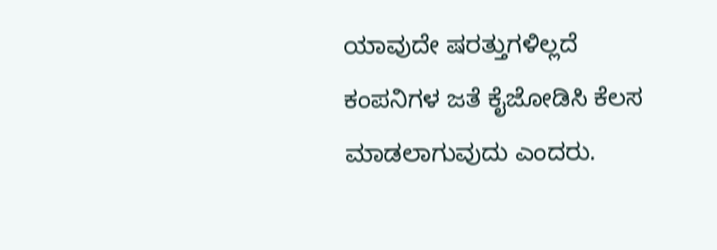ಯಾವುದೇ ಷರತ್ತುಗಳಿಲ್ಲದೆ ಕಂಪನಿಗಳ ಜತೆ ಕೈಜೋಡಿಸಿ ಕೆಲಸ ಮಾಡಲಾಗುವುದು ಎಂದರು.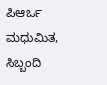ಪಿಆರ್ಒ ಮಧುಮಿತ, ಸಿಬ್ಬಂದಿ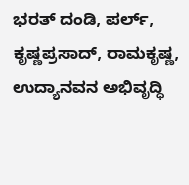ಭರತ್ ದಂಡಿ, ಪರ್ಲ್, ಕೃಷ್ಣಪ್ರಸಾದ್, ರಾಮಕೃಷ್ಣ, ಉದ್ಯಾನವನ ಅಭಿವೃದ್ಧಿ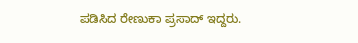ಪಡಿಸಿದ ರೇಣುಕಾ ಪ್ರಸಾದ್ ಇದ್ದರು.